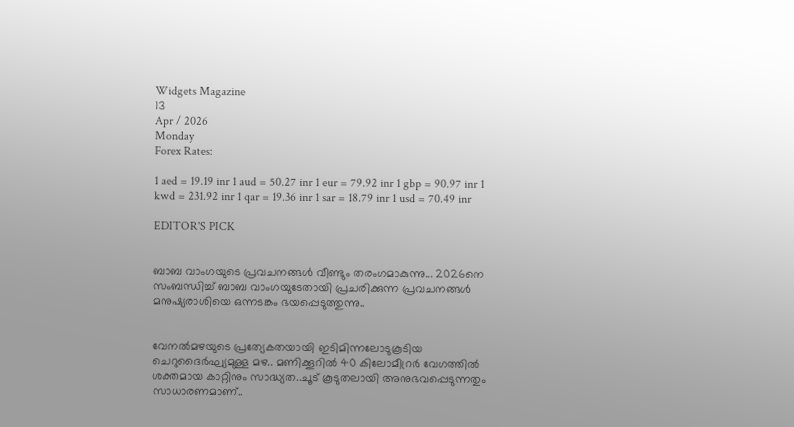Widgets Magazine
13
Apr / 2026
Monday
Forex Rates:

1 aed = 19.19 inr 1 aud = 50.27 inr 1 eur = 79.92 inr 1 gbp = 90.97 inr 1 kwd = 231.92 inr 1 qar = 19.36 inr 1 sar = 18.79 inr 1 usd = 70.49 inr

EDITOR'S PICK


ബാബ വാംഗയുടെ പ്രവചനങ്ങൾ വീണ്ടും തരംഗമാകുന്നു... 2026നെ സംബന്ധിച്ച് ബാബ വാംഗയുടേതായി പ്രചരിക്കുന്ന പ്രവചനങ്ങൾ മനുഷ്യരാശിയെ ഒന്നടങ്കം ഭയപ്പെടുത്തുന്നു..


വേനൽമഴയുടെ പ്രത്യേകതയായി ഇടിമിന്നലോടുകൂടിയ ചെറുദൈർഘ്യമുള്ള മഴ.. മണിക്കൂറിൽ 40 കിലോമീറ്രർ വേഗത്തിൽ ശക്തമായ കാറ്റിനും സാദ്ധ്യത..ചൂട് കൂടുതലായി അനുഭവപ്പെടുന്നതും സാധാരണമാണ്..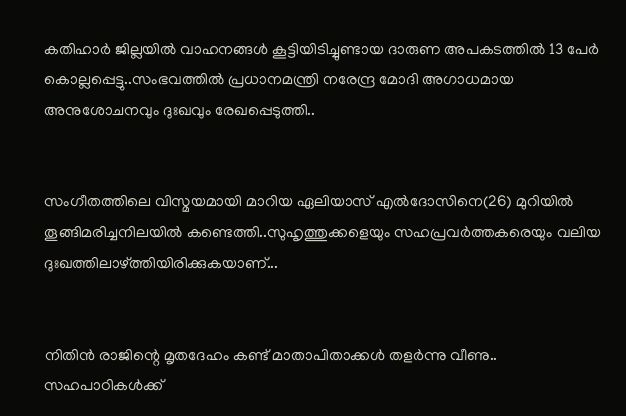കതിഹാർ ജില്ലയിൽ വാഹനങ്ങൾ കൂട്ടിയിടിച്ചുണ്ടായ ദാരുണ അപകടത്തിൽ 13 പേർ കൊല്ലപ്പെട്ടു..സംഭവത്തിൽ പ്രധാനമന്ത്രി നരേന്ദ്ര മോദി അഗാധമായ അനുശോചനവും ദുഃഖവും രേഖപ്പെടുത്തി..


സംഗീതത്തിലെ വിസ്മയമായി മാറിയ ഏലിയാസ് എൽദോസിനെ(26) മുറിയിൽ തൂങ്ങിമരിച്ചനിലയിൽ കണ്ടെത്തി..സുഹൃത്തുക്കളെയും സഹപ്രവർത്തകരെയും വലിയ ദുഃഖത്തിലാഴ്ത്തിയിരിക്കുകയാണ്...


നിതിൻ രാജിന്റെ മൃതദേഹം കണ്ട് മാതാപിതാക്കൾ തളർന്നു വീണു.. സഹപാഠികള്‍ക്ക്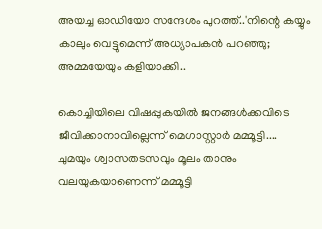അയച്ച ഓഡിയോ സന്ദേശം പുറത്ത്..'നിന്റെ കയ്യും കാലും വെട്ടുമെന്ന് അധ്യാപകന്‍ പറഞ്ഞു; അമ്മയേയും കളിയാക്കി..

കൊച്ചിയിലെ വിഷപ്പുകയില്‍ ജനങ്ങള്‍ക്കവിടെ ജീവിക്കാനാവില്ലെന്ന് മെഗാസ്റ്റാര്‍ മമ്മൂട്ടി.... ചുമയും ശ്വാസതടസവും മൂലം താനും വലയുകയാണെന്ന് മമ്മൂട്ടി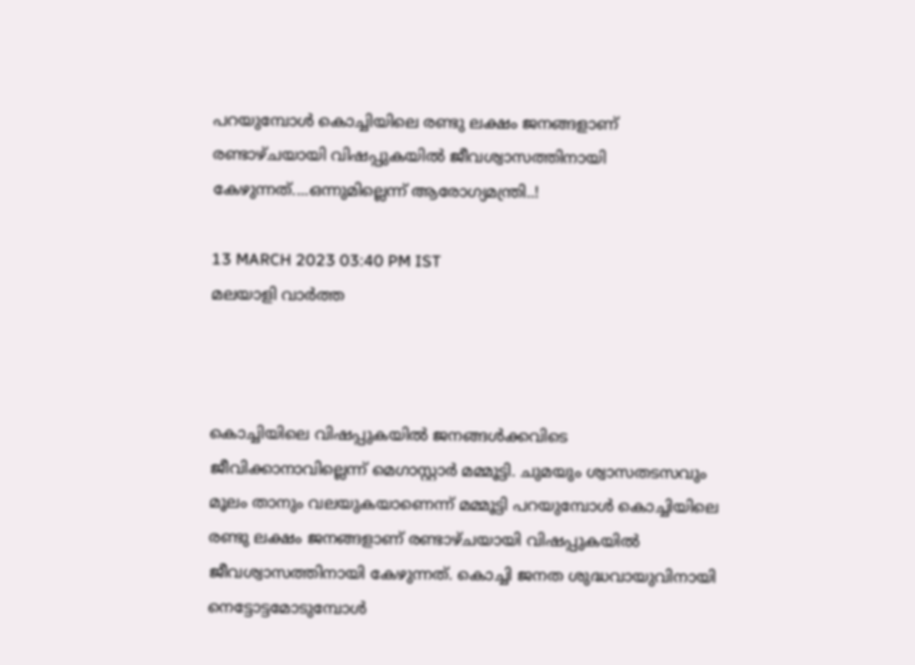പറയുമ്പോള്‍ കൊച്ചിയിലെ രണ്ടു ലക്ഷം ജനങ്ങളാണ് രണ്ടാഴ്ചയായി വിഷപ്പുകയില്‍ ജീവശ്വാസത്തിനായി കേഴുന്നത്....ഒന്നുമില്ലെന്ന് ആരോഗ്യമന്ത്രി..!

13 MARCH 2023 03:40 PM IST
മലയാളി വാര്‍ത്ത



കൊച്ചിയിലെ വിഷപ്പുകയില്‍ ജനങ്ങള്‍ക്കവിടെ ജീവിക്കാനാവില്ലെന്ന് മെഗാസ്റ്റാര്‍ മമ്മൂട്ടി. ചുമയും ശ്വാസതടസവും മൂലം താനും വലയുകയാണെന്ന് മമ്മൂട്ടി പറയുമ്പോള്‍ കൊച്ചിയിലെ രണ്ടു ലക്ഷം ജനങ്ങളാണ് രണ്ടാഴ്ചയായി വിഷപ്പുകയില്‍ ജീവശ്വാസത്തിനായി കേഴുന്നത്. കൊച്ചി ജനത ശുദ്ധവായുവിനായി നെട്ടോട്ടമോടുമ്പോള്‍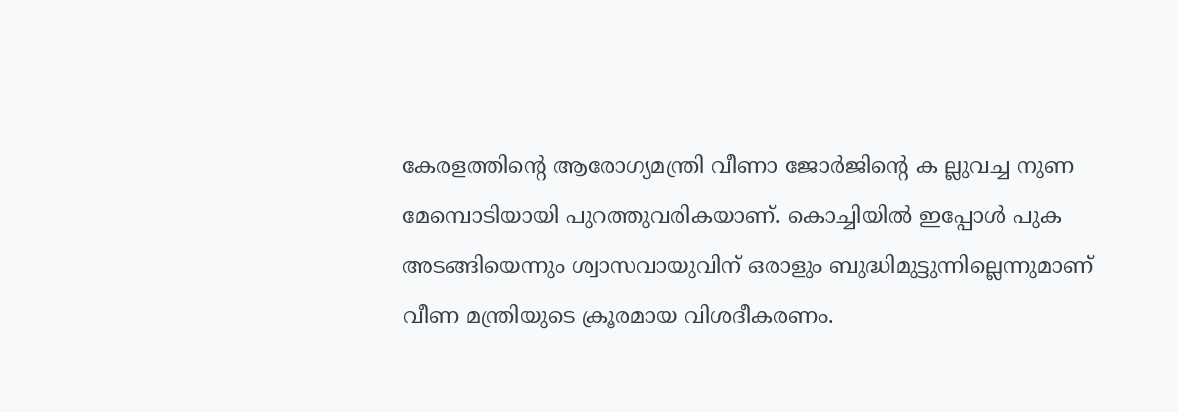കേരളത്തിന്റെ ആരോഗ്യമന്ത്രി വീണാ ജോര്‍ജിന്റെ ക ല്ലുവച്ച നുണ മേമ്പൊടിയായി പുറത്തുവരികയാണ്. കൊച്ചിയില്‍ ഇപ്പോള്‍ പുക അടങ്ങിയെന്നും ശ്വാസവായുവിന് ഒരാളും ബുദ്ധിമുട്ടുന്നില്ലെന്നുമാണ് വീണ മന്ത്രിയുടെ ക്രൂരമായ വിശദീകരണം.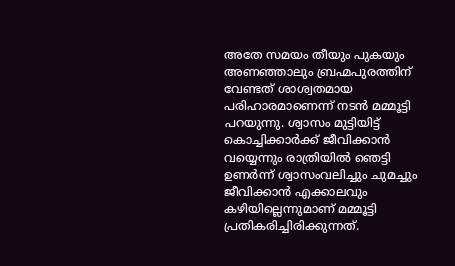അതേ സമയം തീയും പുകയും അണഞ്ഞാലും ബ്രഹ്മപുരത്തിന് വേണ്ടത് ശാശ്വതമായ പരിഹാരമാണെന്ന് നടന്‍ മമ്മൂട്ടി പറയുന്നു. ശ്വാസം മുട്ടിയിട്ട് കൊച്ചിക്കാര്‍ക്ക് ജീവിക്കാന്‍ വയ്യെന്നും രാത്രിയില്‍ ഞെട്ടി ഉണര്‍ന്ന് ശ്വാസംവലിച്ചും ചുമച്ചും ജീവിക്കാന്‍ എക്കാലവും കഴിയില്ലെന്നുമാണ് മമ്മൂട്ടി പ്രതികരിച്ചിരിക്കുന്നത്.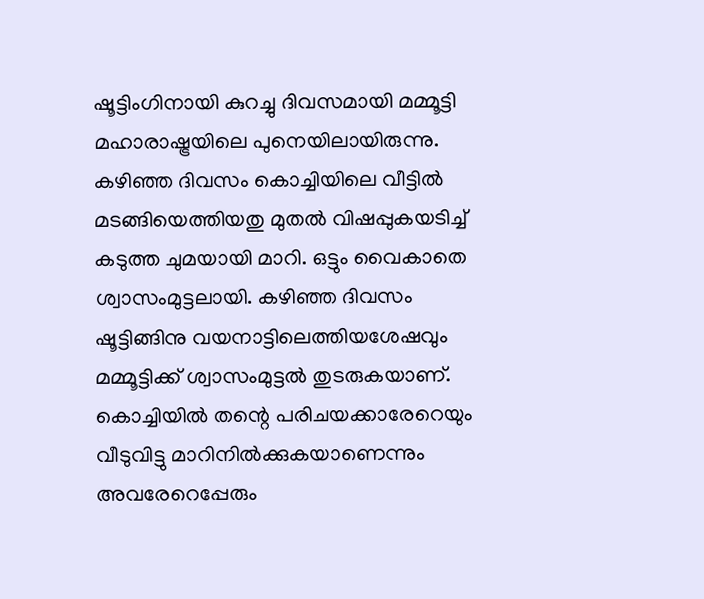ഷൂട്ടിംഗിനായി കുറച്ചു ദിവസമായി മമ്മൂട്ടി മഹാരാഷ്ട്രയിലെ പുനെയിലായിരുന്നു. കഴിഞ്ഞ ദിവസം കൊച്ചിയിലെ വീട്ടില്‍ മടങ്ങിയെത്തിയതു മുതല്‍ വിഷപ്പുകയടിച്ച് കടുത്ത ചുമയായി മാറി. ഒട്ടും വൈകാതെ ശ്വാസംമുട്ടലായി. കഴിഞ്ഞ ദിവസം ഷൂട്ടിങ്ങിനു വയനാട്ടിലെത്തിയശേഷവും മമ്മൂട്ടിക്ക് ശ്വാസംമുട്ടല്‍ തുടരുകയാണ്. കൊച്ചിയില്‍ തന്റെ പരിചയക്കാരേറെയും വീടുവിട്ടു മാറിനില്‍ക്കുകയാണെന്നും അവരേറെപ്പേരും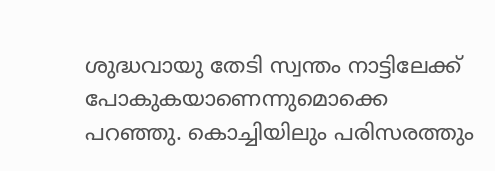ശുദ്ധവായു തേടി സ്വന്തം നാട്ടിലേക്ക് പോകുകയാണെന്നുമൊക്കെ പറഞ്ഞു. കൊച്ചിയിലും പരിസരത്തും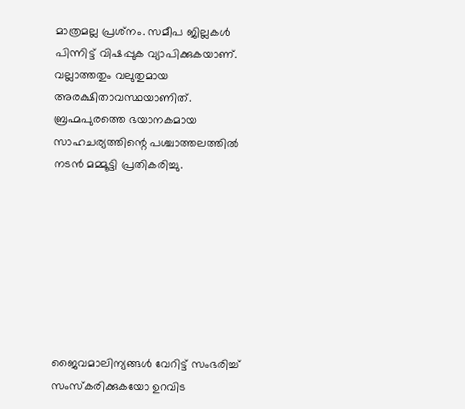മാത്രമല്ല പ്രശ്‌നം. സമീപ ജില്ലകള്‍ പിന്നിട്ട് വിഷപ്പുക വ്യാപിക്കുകയാണ്. വല്ലാത്തതും വലുതുമായ അരക്ഷിതാവസ്ഥയാണിത്. ബ്രഹ്മപുരത്തെ ഭയാനകമായ സാഹചര്യത്തിന്റെ പശ്ചാത്തലത്തില്‍ നടന്‍ മമ്മൂട്ടി പ്രതികരിച്ചു.








ജൈവമാലിന്യങ്ങള്‍ വേറിട്ട് സംഭരിച്ച് സംസ്‌കരിക്കുകയോ ഉറവിട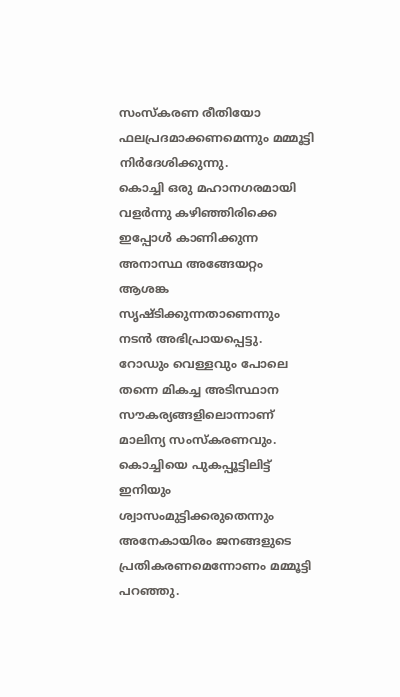സംസ്‌കരണ രീതിയോ ഫലപ്രദമാക്കണമെന്നും മമ്മൂട്ടി നിര്‍ദേശിക്കുന്നു.
കൊച്ചി ഒരു മഹാനഗരമായി വളര്‍ന്നു കഴിഞ്ഞിരിക്കെ ഇപ്പോള്‍ കാണിക്കുന്ന അനാസ്ഥ അങ്ങേയറ്റം ആശങ്ക സൃഷ്ടിക്കുന്നതാണെന്നും നടന്‍ അഭിപ്രായപ്പെട്ടു. റോഡും വെള്ളവും പോലെ തന്നെ മികച്ച അടിസ്ഥാന സൗകര്യങ്ങളിലൊന്നാണ് മാലിന്യ സംസ്‌കരണവും. കൊച്ചിയെ പുകപ്പൂട്ടിലിട്ട് ഇനിയും ശ്വാസംമുട്ടിക്കരുതെന്നും അനേകായിരം ജനങ്ങളുടെ പ്രതികരണമെന്നോണം മമ്മൂട്ടി പറഞ്ഞു.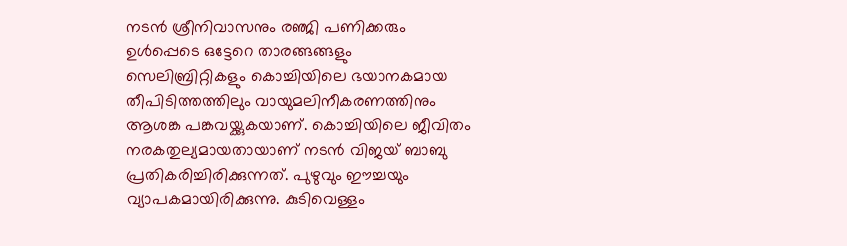നടന്‍ ശ്രീനിവാസനും രഞ്ജി പണിക്കരും ഉള്‍പ്പെടെ ഒട്ടേറെ താരങ്ങങ്ങളും സെലിബ്രിറ്റികളും കൊച്ചിയിലെ ഭയാനകമായ തീപിടിത്തത്തിലും വായുമലിനീകരണത്തിനും ആശങ്ക പങ്കവയ്ക്കുകയാണ്. കൊച്ചിയിലെ ജീവിതം നരകതുല്യമായതായാണ് നടന്‍ വിജയ് ബാബു പ്രതികരിച്ചിരിക്കുന്നത്. പുഴുവും ഈച്ചയും വ്യാപകമായിരിക്കുന്നു. കുടിവെള്ളം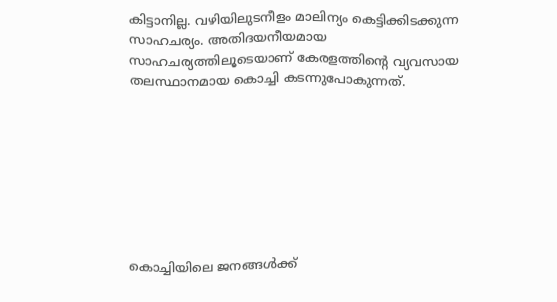കിട്ടാനില്ല. വഴിയിലുടനീളം മാലിന്യം കെട്ടിക്കിടക്കുന്ന സാഹചര്യം. അതിദയനീയമായ സാഹചര്യത്തിലൂടെയാണ് കേരളത്തിന്റെ വ്യവസായ തലസ്ഥാനമായ കൊച്ചി കടന്നുപോകുന്നത്.








കൊച്ചിയിലെ ജനങ്ങള്‍ക്ക്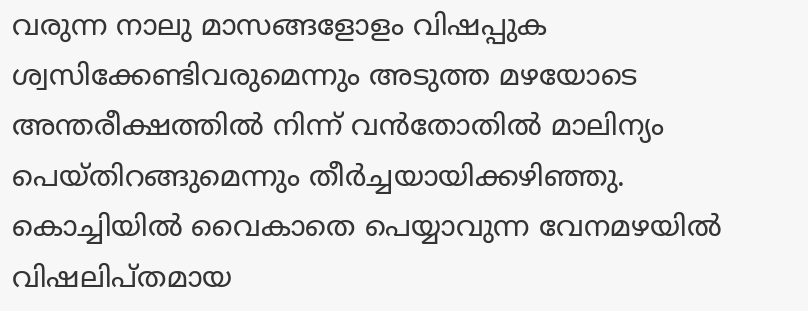വരുന്ന നാലു മാസങ്ങളോളം വിഷപ്പുക ശ്വസിക്കേണ്ടിവരുമെന്നും അടുത്ത മഴയോടെ അന്തരീക്ഷത്തില്‍ നിന്ന് വന്‍തോതില്‍ മാലിന്യം പെയ്തിറങ്ങുമെന്നും തീര്‍ച്ചയായിക്കഴിഞ്ഞു. കൊച്ചിയില്‍ വൈകാതെ പെയ്യാവുന്ന വേനമഴയില്‍ വിഷലിപ്തമായ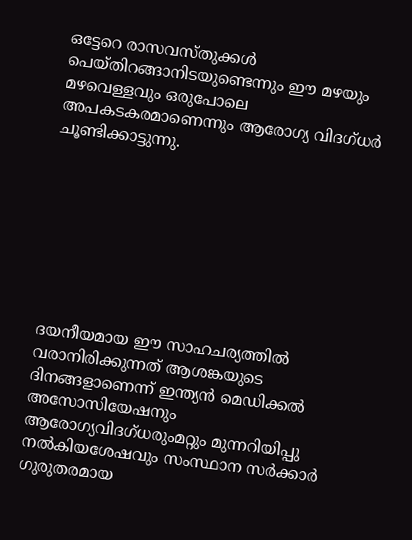ഒട്ടേറെ രാസവസ്തുക്കള്‍ പെയ്തിറങ്ങാനിടയുണ്ടെന്നും ഈ മഴയും മഴവെള്ളവും ഒരുപോലെ അപകടകരമാണെന്നും ആരോഗ്യ വിദഗ്ധര്‍ ചൂണ്ടിക്കാട്ടുന്നു.








ദയനീയമായ ഈ സാഹചര്യത്തില്‍ വരാനിരിക്കുന്നത് ആശങ്കയുടെ ദിനങ്ങളാണെന്ന് ഇന്ത്യന്‍ മെഡിക്കല്‍ അസോസിയേഷനും ആരോഗ്യവിദഗ്ധരുംമറ്റും മുന്നറിയിപ്പു നല്‍കിയശേഷവും സംസ്ഥാന സര്‍ക്കാര്‍ ഗുരുതരമായ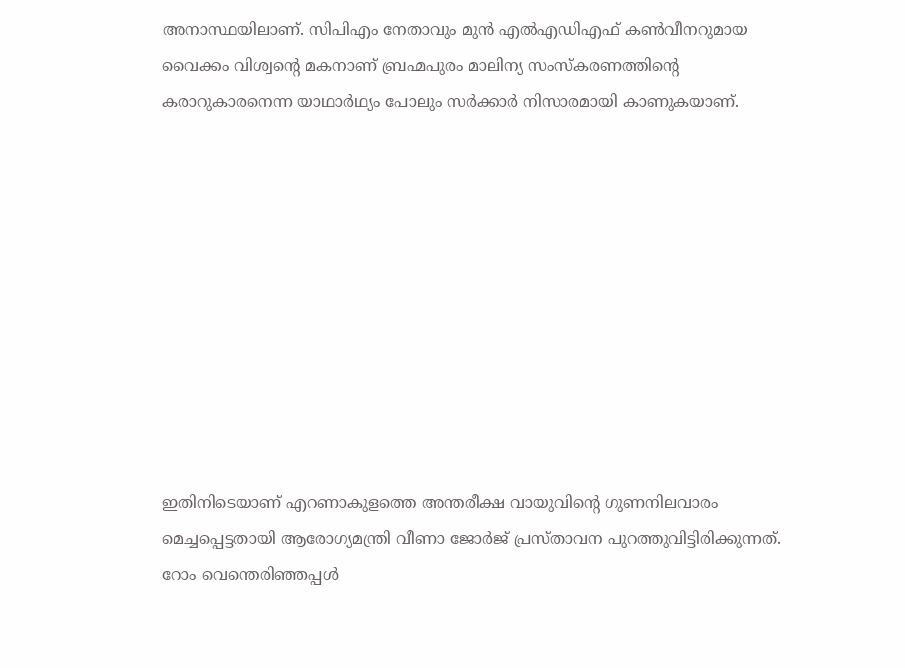അനാസ്ഥയിലാണ്. സിപിഎം നേതാവും മുന്‍ എല്‍എഡിഎഫ് കണ്‍വീനറുമായ വൈക്കം വിശ്വന്റെ മകനാണ് ബ്രഹ്മപുരം മാലിന്യ സംസ്‌കരണത്തിന്റെ കരാറുകാരനെന്ന യാഥാര്‍ഥ്യം പോലും സര്‍ക്കാര്‍ നിസാരമായി കാണുകയാണ്.










ഇതിനിടെയാണ് എറണാകുളത്തെ അന്തരീക്ഷ വായുവിന്റെ ഗുണനിലവാരം മെച്ചപ്പെട്ടതായി ആരോഗ്യമന്ത്രി വീണാ ജോര്‍ജ് പ്രസ്താവന പുറത്തുവിട്ടിരിക്കുന്നത്. റോം വെന്തെരിഞ്ഞപ്പള്‍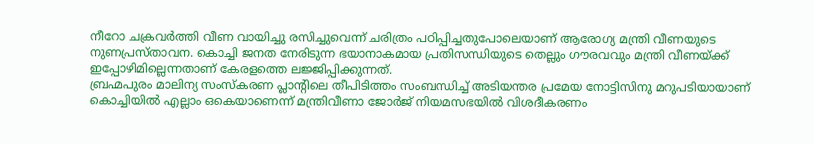നീറോ ചക്രവര്‍ത്തി വീണ വായിച്ചു രസിച്ചുവെന്ന് ചരിത്രം പഠിപ്പിച്ചതുപോലെയാണ് ആരോഗ്യ മന്ത്രി വീണയുടെ നുണപ്രസ്താവന. കൊച്ചി ജനത നേരിടുന്ന ഭയാനാകമായ പ്രതിസന്ധിയുടെ തെല്ലും ഗൗരവവും മന്ത്രി വീണയ്ക്ക് ഇപ്പോഴിമില്ലെന്നതാണ് കേരളത്തെ ലജ്ജിപ്പിക്കുന്നത്.
ബ്രഹ്മപുരം മാലിന്യ സംസ്‌കരണ പ്ലാന്റിലെ തീപിടിത്തം സംബന്ധിച്ച് അടിയന്തര പ്രമേയ നോട്ടിസിനു മറുപടിയായാണ് കൊച്ചിയില്‍ എല്ലാം ഒകെയാണെന്ന് മന്ത്രിവീണാ ജോര്‍ജ് നിയമസഭയില്‍ വിശദീകരണം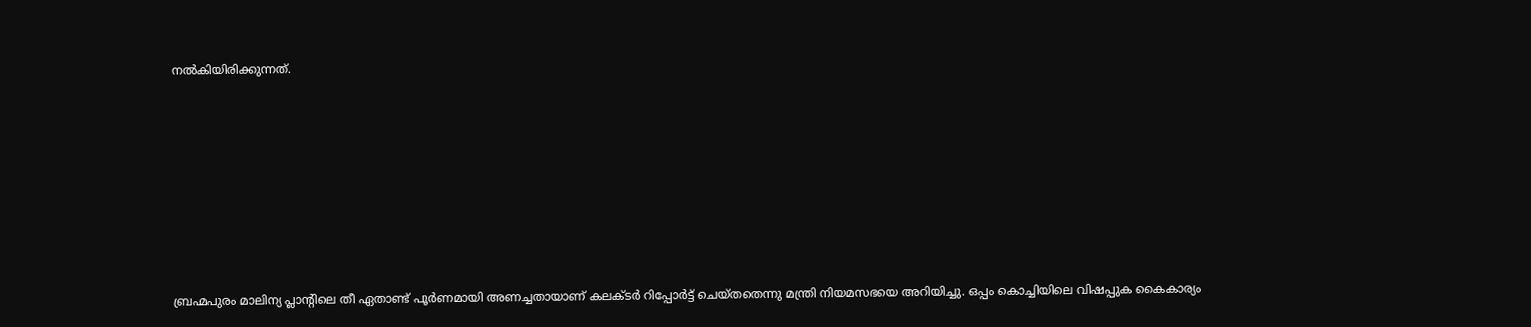നല്‍കിയിരിക്കുന്നത്.









ബ്രഹ്മപുരം മാലിന്യ പ്ലാന്റിലെ തീ ഏതാണ്ട് പൂര്‍ണമായി അണച്ചതായാണ് കലക്ടര്‍ റിപ്പോര്‍ട്ട് ചെയ്തതെന്നു മന്ത്രി നിയമസഭയെ അറിയിച്ചു. ഒപ്പം കൊച്ചിയിലെ വിഷപ്പുക കൈകാര്യം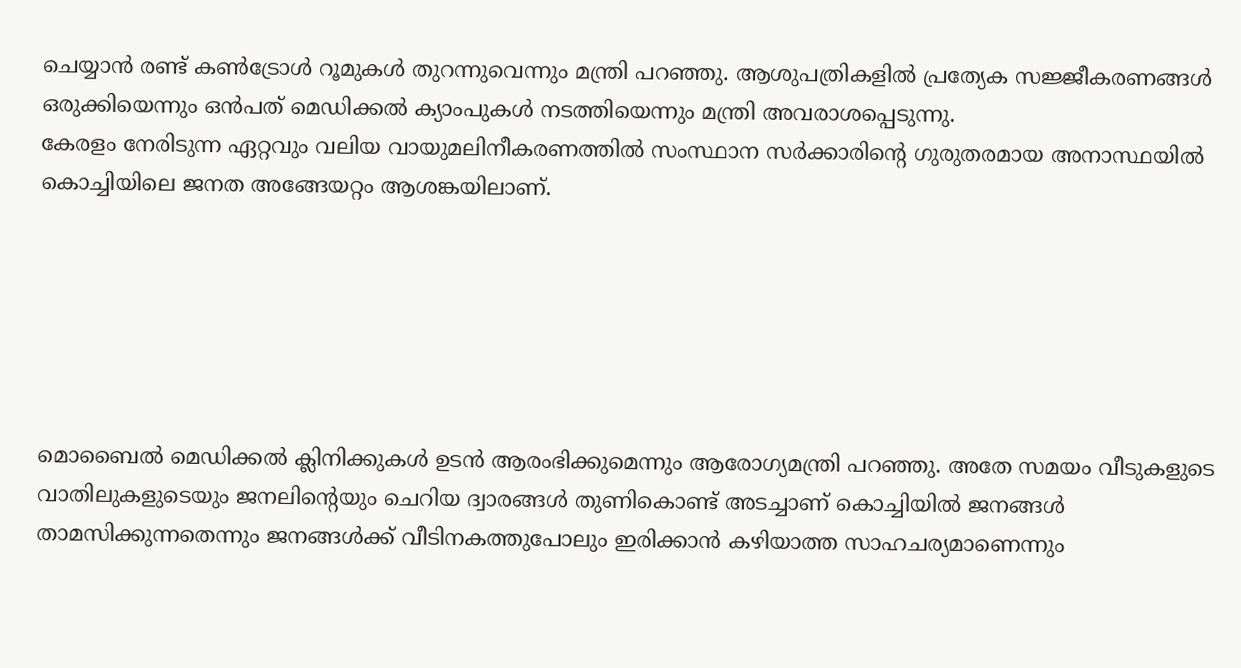ചെയ്യാന്‍ രണ്ട് കണ്‍ട്രോള്‍ റൂമുകള്‍ തുറന്നുവെന്നും മന്ത്രി പറഞ്ഞു. ആശുപത്രികളില്‍ പ്രത്യേക സജ്ജീകരണങ്ങള്‍ ഒരുക്കിയെന്നും ഒന്‍പത് മെഡിക്കല്‍ ക്യാംപുകള്‍ നടത്തിയെന്നും മന്ത്രി അവരാശപ്പെടുന്നു.
കേരളം നേരിടുന്ന ഏറ്റവും വലിയ വായുമലിനീകരണത്തില്‍ സംസ്ഥാന സര്‍ക്കാരിന്റെ ഗുരുതരമായ അനാസ്ഥയില്‍ കൊച്ചിയിലെ ജനത അങ്ങേയറ്റം ആശങ്കയിലാണ്.






മൊബൈല്‍ മെഡിക്കല്‍ ക്ലിനിക്കുകള്‍ ഉടന്‍ ആരംഭിക്കുമെന്നും ആരോഗ്യമന്ത്രി പറഞ്ഞു. അതേ സമയം വീടുകളുടെ വാതിലുകളുടെയും ജനലിന്റെയും ചെറിയ ദ്വാരങ്ങള്‍ തുണികൊണ്ട് അടച്ചാണ് കൊച്ചിയില്‍ ജനങ്ങള്‍ താമസിക്കുന്നതെന്നും ജനങ്ങള്‍ക്ക് വീടിനകത്തുപോലും ഇരിക്കാന്‍ കഴിയാത്ത സാഹചര്യമാണെന്നും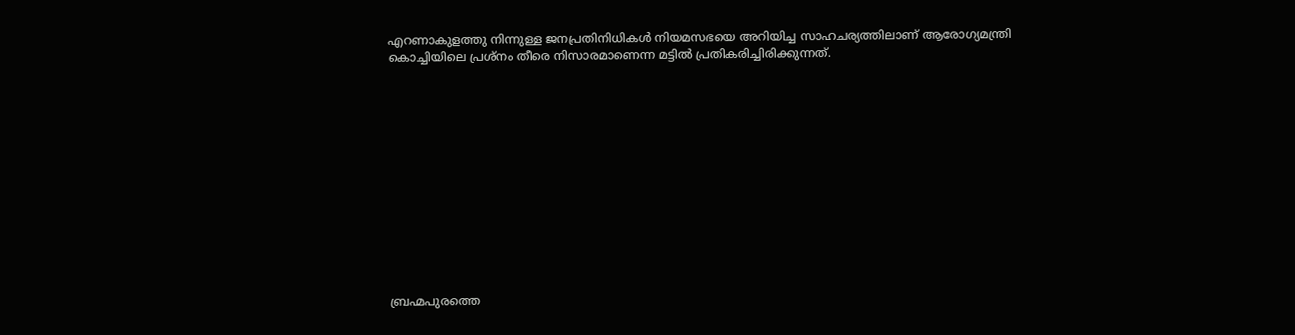എറണാകുളത്തു നിന്നുള്ള ജനപ്രതിനിധികള്‍ നിയമസഭയെ അറിയിച്ച സാഹചര്യത്തിലാണ് ആരോഗ്യമന്ത്രി കൊച്ചിയിലെ പ്രശ്‌നം തീരെ നിസാരമാണെന്ന മട്ടില്‍ പ്രതികരിച്ചിരിക്കുന്നത്.













ബ്രഹ്മപുരത്തെ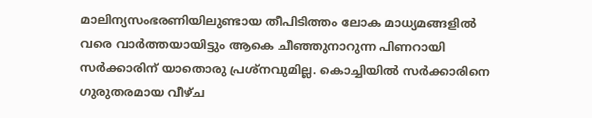മാലിന്യസംഭരണിയിലുണ്ടായ തീപിടിത്തം ലോക മാധ്യമങ്ങളില്‍ വരെ വാര്‍ത്തയായിട്ടും ആകെ ചീഞ്ഞുനാറുന്ന പിണറായി സര്‍ക്കാരിന് യാതൊരു പ്രശ്‌നവുമില്ല. കൊച്ചിയില്‍ സര്‍ക്കാരിനെ ഗുരുതരമായ വീഴ്ച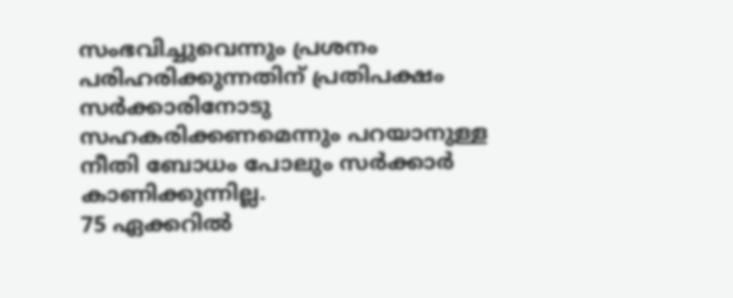സംഭവിച്ചുവെന്നും പ്രശനം പരിഹരിക്കുന്നതിന് പ്രതിപക്ഷം സര്‍ക്കാരിനോടു സഹകരിക്കണമെന്നും പറയാനുള്ള നീതി ബോധം പോലും സര്‍ക്കാര്‍ കാണിക്കുന്നില്ല.
75 ഏക്കറില്‍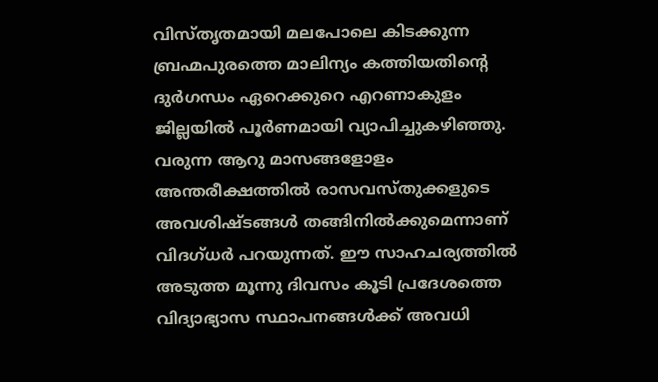വിസ്തൃതമായി മലപോലെ കിടക്കുന്ന ബ്രഹ്മപുരത്തെ മാലിന്യം കത്തിയതിന്റെ ദുര്‍ഗന്ധം ഏറെക്കുറെ എറണാകുളം ജില്ലയില്‍ പൂര്‍ണമായി വ്യാപിച്ചുകഴിഞ്ഞു. വരുന്ന ആറു മാസങ്ങളോളം അന്തരീക്ഷത്തില്‍ രാസവസ്തുക്കളുടെ അവശിഷ്ടങ്ങള്‍ തങ്ങിനില്‍ക്കുമെന്നാണ് വിദഗ്ധര്‍ പറയുന്നത്. ഈ സാഹചര്യത്തില്‍ അടുത്ത മൂന്നു ദിവസം കൂടി പ്രദേശത്തെ വിദ്യാഭ്യാസ സ്ഥാപനങ്ങള്‍ക്ക് അവധി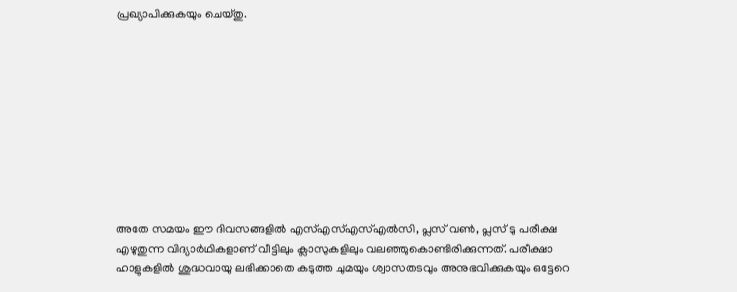പ്രഖ്യാപിക്കുകയും ചെയ്തു.










അതേ സമയം ഈ ദിവസങ്ങളില്‍ എസ്എസ്എസ്എല്‍സി, പ്ലസ് വണ്‍, പ്ലസ് ടു പരീക്ഷ എഴുതുന്ന വിദ്യാര്‍ഥികളാണ് വീട്ടിലും ക്ലാസുകളിലും വലഞ്ഞുകൊണ്ടിരിക്കുന്നത്. പരീക്ഷാ ഹാളുകളില്‍ ശുദ്ധവായു ലഭിക്കാതെ കടുത്ത ചുമയും ശ്വാസതടവും അനുഭവിക്കുകയും ഒട്ടേറെ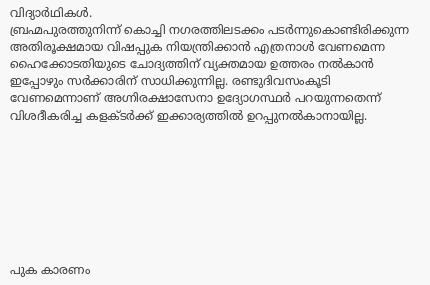വിദ്യാര്‍ഥികള്‍.
ബ്രഹ്മപുരത്തുനിന്ന് കൊച്ചി നഗരത്തിലടക്കം പടര്‍ന്നുകൊണ്ടിരിക്കുന്ന അതിരൂക്ഷമായ വിഷപ്പുക നിയന്ത്രിക്കാന്‍ എത്രനാള്‍ വേണമെന്ന ഹൈക്കോടതിയുടെ ചോദ്യത്തിന് വ്യക്തമായ ഉത്തരം നല്‍കാന്‍ ഇപ്പോഴും സര്‍ക്കാരിന് സാധിക്കുന്നില്ല. രണ്ടുദിവസംകൂടി വേണമെന്നാണ് അഗ്നിരക്ഷാസേനാ ഉദ്യോഗസ്ഥര്‍ പറയുന്നതെന്ന് വിശദീകരിച്ച കളക്ടര്‍ക്ക് ഇക്കാര്യത്തില്‍ ഉറപ്പുനല്‍കാനായില്ല.








പുക കാരണം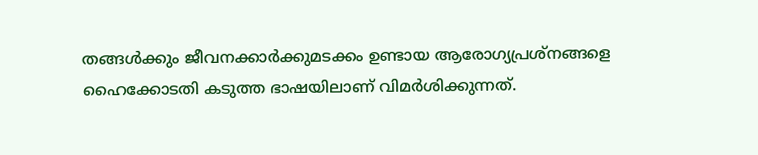തങ്ങള്‍ക്കും ജീവനക്കാര്‍ക്കുമടക്കം ഉണ്ടായ ആരോഗ്യപ്രശ്നങ്ങളെ ഹൈക്കോടതി കടുത്ത ഭാഷയിലാണ് വിമര്‍ശിക്കുന്നത്.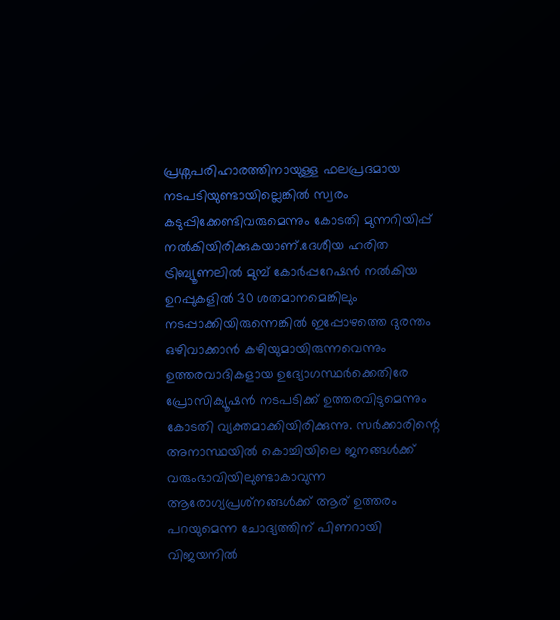പ്രശ്നപരിഹാരത്തിനായുള്ള ഫലപ്രദമായ നടപടിയുണ്ടായില്ലെങ്കില്‍ സ്വരം കടുപ്പിക്കേണ്ടിവരുമെന്നും കോടതി മുന്നറിയിപ്പ് നല്‍കിയിരിക്കുകയാണ്.ദേശീയ ഹരിത ട്രിബ്യൂണലില്‍ മുമ്പ് കോര്‍പ്പറേഷന്‍ നല്‍കിയ ഉറപ്പുകളില്‍ 30 ശതമാനമെങ്കിലും നടപ്പാക്കിയിരുന്നെങ്കില്‍ ഇപ്പോഴത്തെ ദുരന്തം ഒഴിവാക്കാന്‍ കഴിയുമായിരുന്നവെന്നും ഉത്തരവാദികളായ ഉദ്യോഗസ്ഥര്‍ക്കെതിരേ പ്രോസിക്യൂഷന്‍ നടപടിക്ക് ഉത്തരവിടുമെന്നും കോടതി വ്യക്തമാക്കിയിരിക്കുന്നു. സര്‍ക്കാരിന്റെ അനാസ്ഥയില്‍ കൊച്ചിയിലെ ജനങ്ങള്‍ക്ക് വരുംഭാവിയിലുണ്ടാകാവുന്ന ആരോഗ്യപ്രശ്‌നങ്ങള്‍ക്ക് ആര് ഉത്തരം പറയുമെന്ന ചോദ്യത്തിന് പിണറായി വിജയനില്‍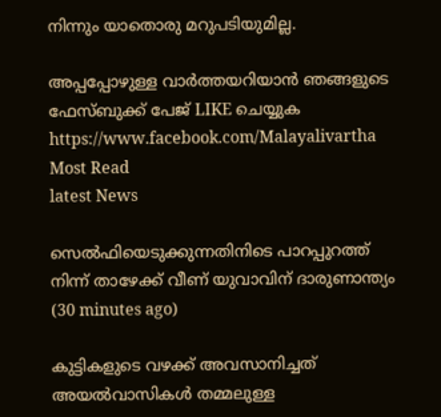നിന്നും യാതൊരു മറുപടിയുമില്ല.

അപ്പപ്പോഴുള്ള വാര്‍ത്തയറിയാന്‍ ഞങ്ങളുടെ ഫേസ്‌ബുക്ക്‌ പേജ് LIKE ചെയ്യുക
https://www.facebook.com/Malayalivartha
Most Read
latest News

സെല്‍ഫിയെടുക്കുന്നതിനിടെ പാറപ്പുറത്ത് നിന്ന് താഴേക്ക് വീണ് യുവാവിന് ദാരുണാന്ത്യം  (30 minutes ago)

കുട്ടികളുടെ വഴക്ക് അവസാനിച്ചത് അയല്‍വാസികള്‍ തമ്മലുള്ള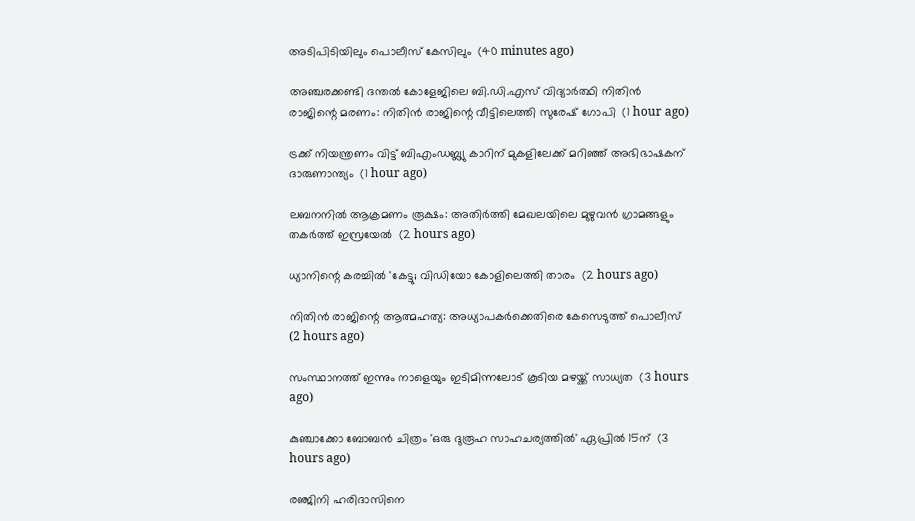അടിപിടിയിലും പൊലീസ് കേസിലും  (40 minutes ago)

അഞ്ചരക്കണ്ടി ദന്തല്‍ കോളേജിലെ ബി.ഡി.എസ് വിദ്യാര്‍ത്ഥി നിതിന്‍ രാജിന്റെ മരണം: നിതിന്‍ രാജിന്റെ വീട്ടിലെത്തി സുരേഷ് ഗോപി  (1 hour ago)

ട്രക്ക് നിയന്ത്രണം വിട്ട് ബിഎംഡബ്ല്യു കാറിന് മുകളിലേക്ക് മറിഞ്ഞ് അഭിഭാഷകന് ദാരുണാന്ത്യം  (1 hour ago)

ലബനനില്‍ ആക്രമണം രൂക്ഷം: അതിര്‍ത്തി മേഖലയിലെ മുഴുവന്‍ ഗ്രാമങ്ങളും തകര്‍ത്ത് ഇസ്രയേല്‍  (2 hours ago)

ധ്യാനിന്റെ കരച്ചില്‍ 'കേട്ടു; വിഡിയോ കോളിലെത്തി താരം  (2 hours ago)

നിതിന്‍ രാജിന്റെ ആത്മഹത്യ: അധ്യാപകര്‍ക്കെതിരെ കേസെടുത്ത് പൊലീസ്  (2 hours ago)

സംസ്ഥാനത്ത് ഇന്നും നാളെയും ഇടിമിന്നലോട് കൂടിയ മഴയ്ക്ക് സാധ്യത  (3 hours ago)

കുഞ്ചാക്കോ ബോബന്‍ ചിത്രം 'ഒരു ദുരൂഹ സാഹചര്യത്തില്‍' ഏപ്രില്‍ 15ന്  (3 hours ago)

രഞ്ജിനി ഹരിദാസിനെ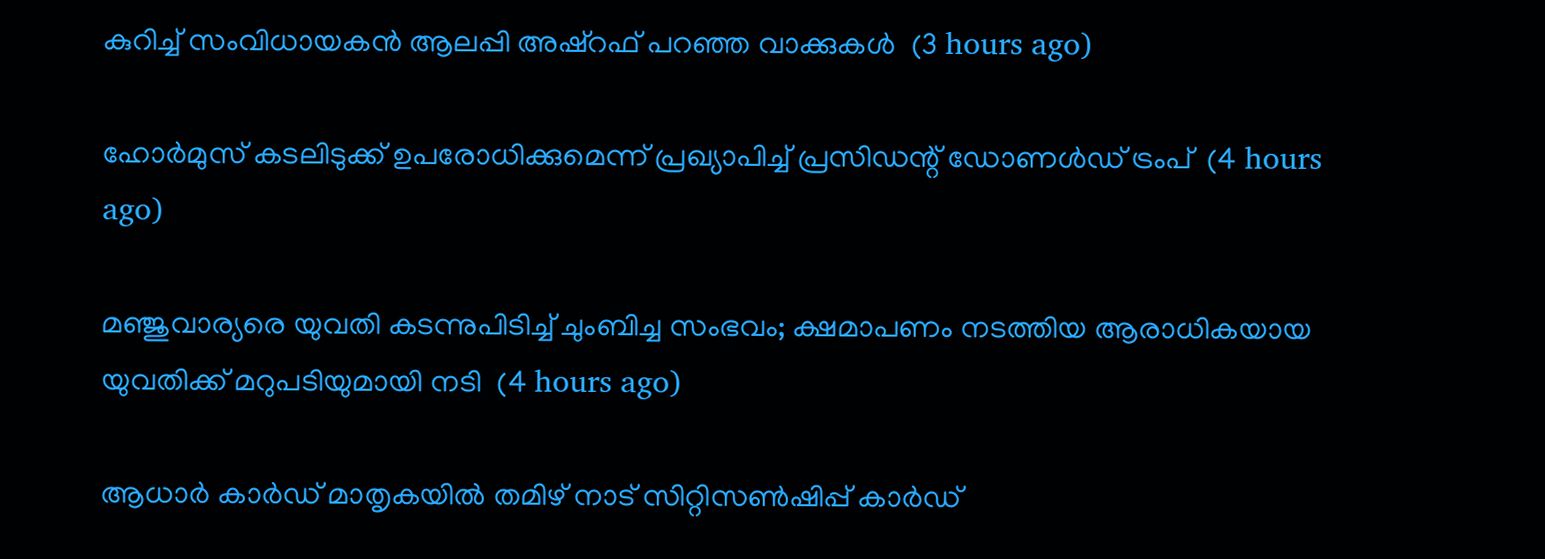കുറിച്ച് സംവിധായകന്‍ ആലപ്പി അഷ്‌റഫ് പറഞ്ഞ വാക്കുകള്‍  (3 hours ago)

ഹോര്‍മുസ് കടലിടുക്ക് ഉപരോധിക്കുമെന്ന് പ്രഖ്യാപിച്ച് പ്രസിഡന്റ് ഡോണള്‍ഡ് ട്രംപ്  (4 hours ago)

മഞ്ജുവാര്യരെ യുവതി കടന്നുപിടിച്ച് ചുംബിച്ച സംഭവം; ക്ഷമാപണം നടത്തിയ ആരാധികയായ യുവതിക്ക് മറുപടിയുമായി നടി  (4 hours ago)

ആധാര്‍ കാര്‍ഡ് മാതൃകയില്‍ തമിഴ് നാട് സിറ്റിസണ്‍ഷിപ്പ് കാര്‍ഡ്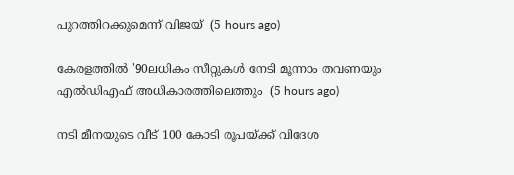പുറത്തിറക്കുമെന്ന് വിജയ്  (5 hours ago)

കേരളത്തില്‍ '90ലധികം സീറ്റുകള്‍ നേടി മൂന്നാം തവണയും എല്‍ഡിഎഫ് അധികാരത്തിലെത്തും  (5 hours ago)

നടി മീനയുടെ വീട് 100 കോടി രൂപയ്ക്ക് വിദേശ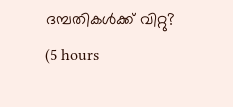ദമ്പതികള്‍ക്ക് വിറ്റു?  (5 hours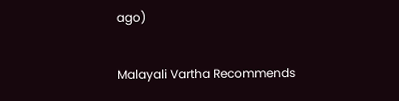ago)

Malayali Vartha Recommends